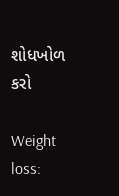શોધખોળ કરો

Weight loss: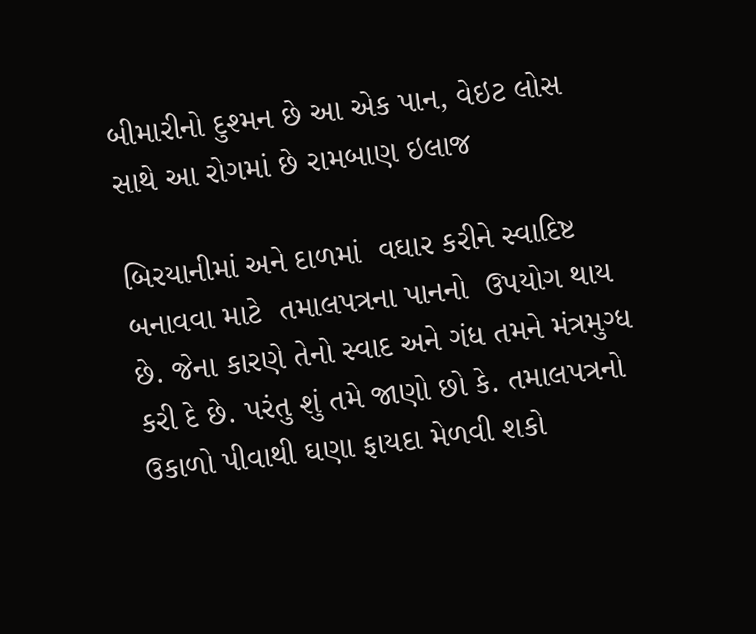બીમારીનો દુશ્મન છે આ એક પાન, વેઇટ લોસ સાથે આ રોગમાં છે રામબાણ ઇલાજ

બિરયાનીમાં અને દાળમાં  વઘાર કરીને સ્વાદિષ્ટ બનાવવા માટે  તમાલપત્રના પાનનો  ઉપયોગ થાય છે. જેના કારણે તેનો સ્વાદ અને ગંધ તમને મંત્રમુગ્ધ કરી દે છે. પરંતુ શું તમે જાણો છો કે. તમાલપત્રનો  ઉકાળો પીવાથી ઘણા ફાયદા મેળવી શકો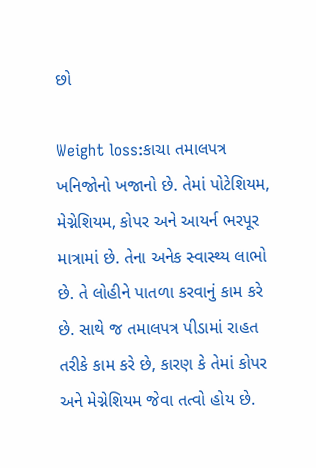છો

Weight loss:કાચા તમાલપત્ર ખનિજોનો ખજાનો છે. તેમાં પોટેશિયમ, મેગ્નેશિયમ, કોપર અને આયર્ન ભરપૂર માત્રામાં છે. તેના અનેક સ્વાસ્થ્ય લાભો છે. તે લોહીને પાતળા કરવાનું કામ કરે છે. સાથે જ તમાલપત્ર પીડામાં રાહત તરીકે કામ કરે છે, કારણ કે તેમાં કોપર અને મેગ્નેશિયમ જેવા તત્વો હોય છે.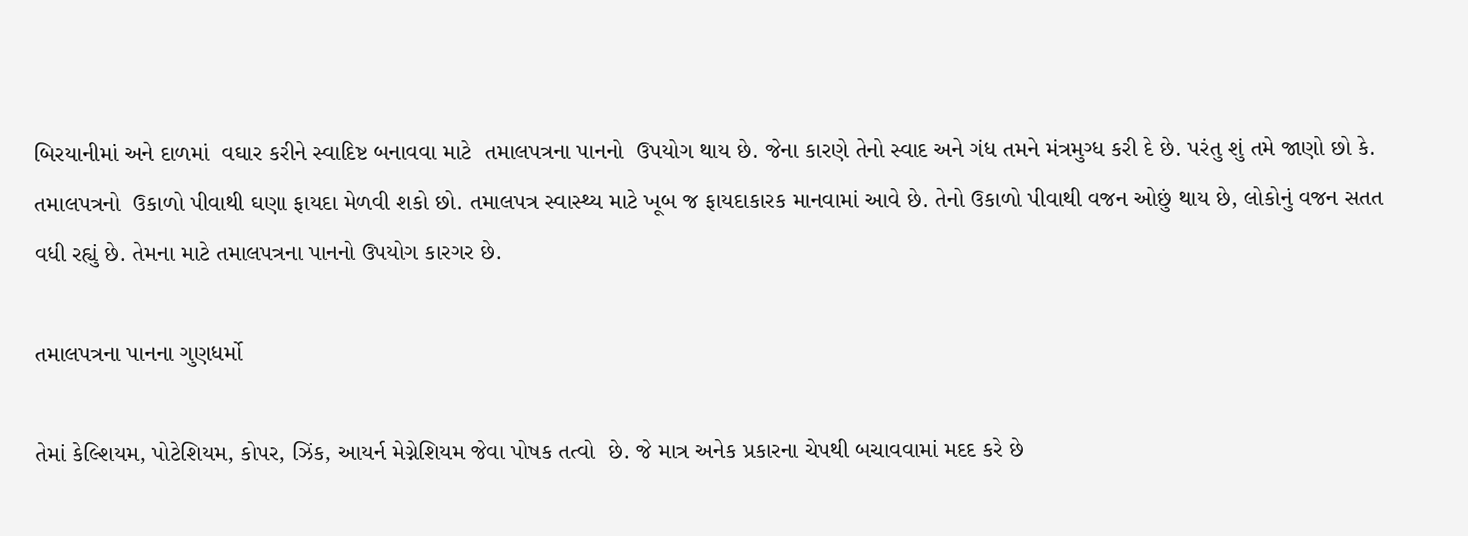બિરયાનીમાં અને દાળમાં  વઘાર કરીને સ્વાદિષ્ટ બનાવવા માટે  તમાલપત્રના પાનનો  ઉપયોગ થાય છે. જેના કારણે તેનો સ્વાદ અને ગંધ તમને મંત્રમુગ્ધ કરી દે છે. પરંતુ શું તમે જાણો છો કે. તમાલપત્રનો  ઉકાળો પીવાથી ઘણા ફાયદા મેળવી શકો છો. તમાલપત્ર સ્વાસ્થ્ય માટે ખૂબ જ ફાયદાકારક માનવામાં આવે છે. તેનો ઉકાળો પીવાથી વજન ઓછું થાય છે, લોકોનું વજન સતત વધી રહ્યું છે. તેમના માટે તમાલપત્રના પાનનો ઉપયોગ કારગર છે.

તમાલપત્રના પાનના ગુણધર્મો

તેમાં કેલ્શિયમ, પોટેશિયમ, કોપર, ઝિંક, આયર્ન મેગ્નેશિયમ જેવા પોષક તત્વો  છે. જે માત્ર અનેક પ્રકારના ચેપથી બચાવવામાં મદદ કરે છે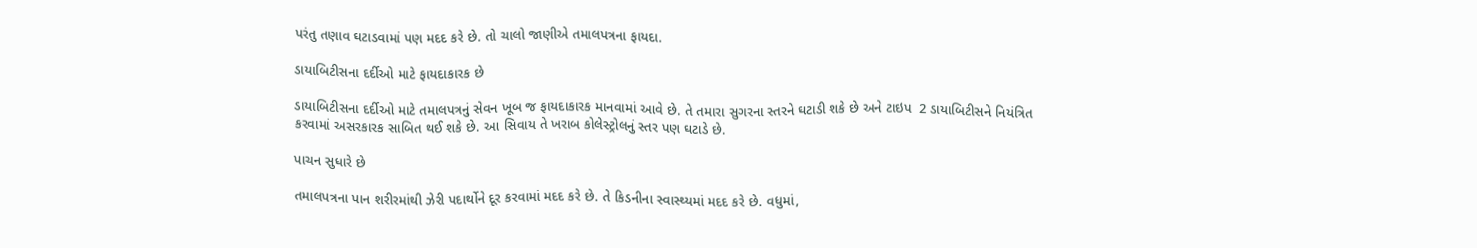પરંતુ તણાવ ઘટાડવામાં પણ મદદ કરે છે. તો ચાલો જાણીએ તમાલપત્રના ફાયદા.

ડાયાબિટીસના દર્દીઓ માટે ફાયદાકારક છે

ડાયાબિટીસના દર્દીઓ માટે તમાલપત્રનું સેવન ખૂબ જ ફાયદાકારક માનવામાં આવે છે. તે તમારા સુગરના સ્તરને ઘટાડી શકે છે અને ટાઇપ  2 ડાયાબિટીસને નિયંત્રિત કરવામાં અસરકારક સાબિત થઈ શકે છે. આ સિવાય તે ખરાબ કોલેસ્ટ્રોલનું સ્તર પણ ઘટાડે છે.

પાચન સુધારે છે

તમાલપત્રના પાન શરીરમાંથી ઝેરી પદાર્થોને દૂર કરવામાં મદદ કરે છે. તે કિડનીના સ્વાસ્થ્યમાં મદદ કરે છે. વધુમાં,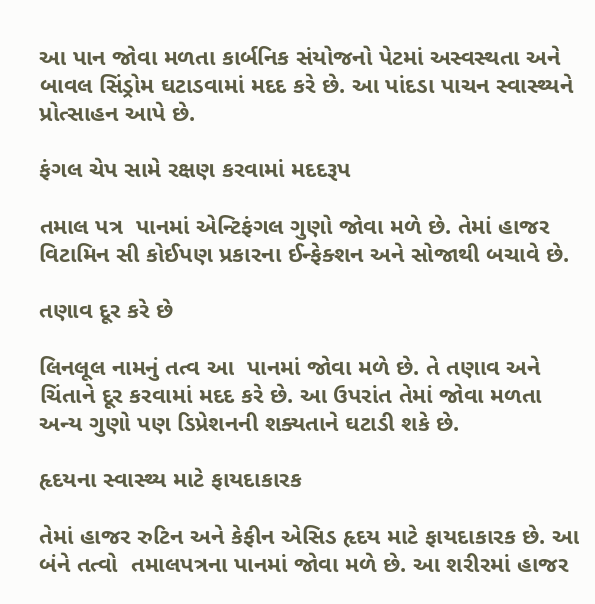આ પાન જોવા મળતા કાર્બનિક સંયોજનો પેટમાં અસ્વસ્થતા અને બાવલ સિંડ્રોમ ઘટાડવામાં મદદ કરે છે. આ પાંદડા પાચન સ્વાસ્થ્યને પ્રોત્સાહન આપે છે.

ફંગલ ચેપ સામે રક્ષણ કરવામાં મદદરૂપ

તમાલ પત્ર  પાનમાં એન્ટિફંગલ ગુણો જોવા મળે છે. તેમાં હાજર વિટામિન સી કોઈપણ પ્રકારના ઈન્ફેક્શન અને સોજાથી બચાવે છે.

તણાવ દૂર કરે છે

લિનલૂલ નામનું તત્વ આ  પાનમાં જોવા મળે છે. તે તણાવ અને ચિંતાને દૂર કરવામાં મદદ કરે છે. આ ઉપરાંત તેમાં જોવા મળતા અન્ય ગુણો પણ ડિપ્રેશનની શક્યતાને ઘટાડી શકે છે.

હૃદયના સ્વાસ્થ્ય માટે ફાયદાકારક

તેમાં હાજર રુટિન અને કેફીન એસિડ હૃદય માટે ફાયદાકારક છે. આ બંને તત્વો  તમાલપત્રના પાનમાં જોવા મળે છે. આ શરીરમાં હાજર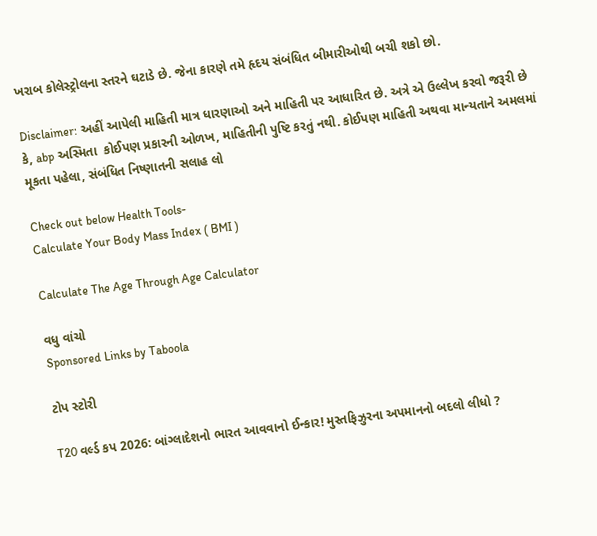ખરાબ કોલેસ્ટ્રોલના સ્તરને ઘટાડે છે. જેના કારણે તમે હૃદય સંબંધિત બીમારીઓથી બચી શકો છો.

Disclaimer: અહીં આપેલી માહિતી માત્ર ધારણાઓ અને માહિતી પર આધારિત છે. અત્રે એ ઉલ્લેખ કરવો જરૂરી છે કે, abp અસ્મિતા  કોઈપણ પ્રકારની ઓળખ, માહિતીની પુષ્ટિ કરતું નથી. કોઈપણ માહિતી અથવા માન્યતાને અમલમાં મૂકતા પહેલા, સંબંધિત નિષ્ણાતની સલાહ લો

Check out below Health Tools-
Calculate Your Body Mass Index ( BMI )

Calculate The Age Through Age Calculator

વધુ વાંચો
Sponsored Links by Taboola

ટોપ સ્ટોરી

T20 વર્લ્ડ કપ 2026: બાંગ્લાદેશનો ભારત આવવાનો ઈન્કાર! મુસ્તફિઝુરના અપમાનનો બદલો લીધો ?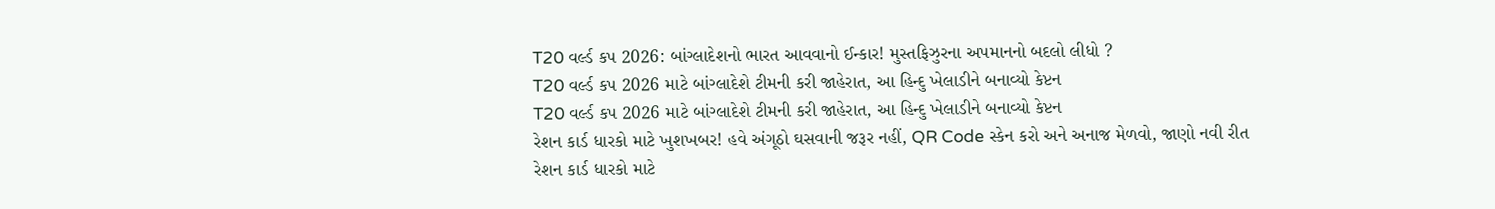T20 વર્લ્ડ કપ 2026: બાંગ્લાદેશનો ભારત આવવાનો ઈન્કાર! મુસ્તફિઝુરના અપમાનનો બદલો લીધો ?
T20 વર્લ્ડ કપ 2026 માટે બાંગ્લાદેશે ટીમની કરી જાહેરાત, આ હિન્દુ ખેલાડીને બનાવ્યો કેપ્ટન
T20 વર્લ્ડ કપ 2026 માટે બાંગ્લાદેશે ટીમની કરી જાહેરાત, આ હિન્દુ ખેલાડીને બનાવ્યો કેપ્ટન
રેશન કાર્ડ ધારકો માટે ખુશખબર! હવે અંગૂઠો ઘસવાની જરૂર નહીં, QR Code સ્કેન કરો અને અનાજ મેળવો, જાણો નવી રીત
રેશન કાર્ડ ધારકો માટે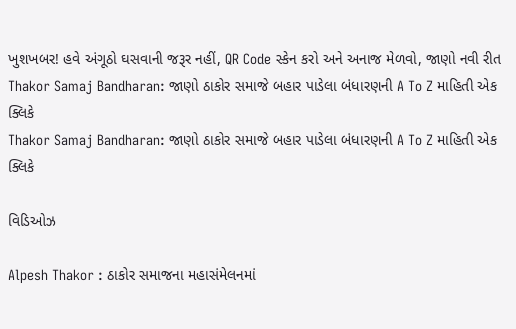ખુશખબર! હવે અંગૂઠો ઘસવાની જરૂર નહીં, QR Code સ્કેન કરો અને અનાજ મેળવો, જાણો નવી રીત
Thakor Samaj Bandharan: જાણો ઠાકોર સમાજે બહાર પાડેલા બંધારણની A To Z માહિતી એક ક્લિકે
Thakor Samaj Bandharan: જાણો ઠાકોર સમાજે બહાર પાડેલા બંધારણની A To Z માહિતી એક ક્લિકે

વિડિઓઝ

Alpesh Thakor : ઠાકોર સમાજના મહાસંમેલનમાં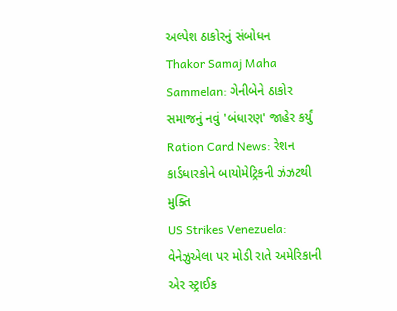અલ્પેશ ઠાકોરનું સંબોધન
Thakor Samaj Maha Sammelan: ગેનીબેને ઠાકોર સમાજનું નવું 'બંધારણ' જાહેર કર્યું
Ration Card News: રેશન કાર્ડધારકોને બાયોમેટ્રિકની ઝંઝટથી મુક્તિ
US Strikes Venezuela: વેનેઝુએલા પર મોડી રાતે અમેરિકાની એર સ્ટ્રાઈક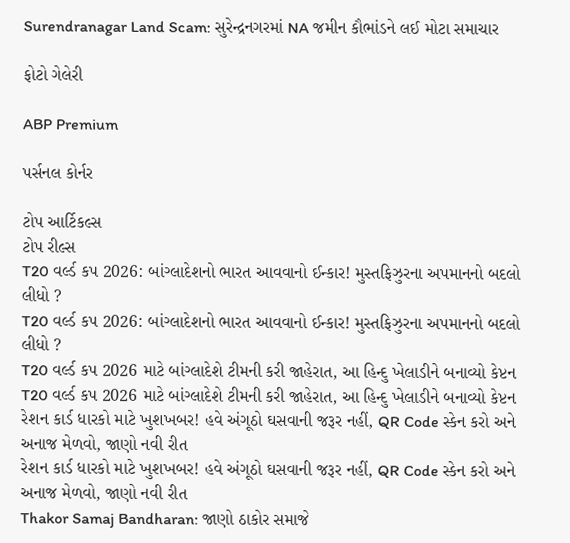Surendranagar Land Scam: સુરેન્દ્રનગરમાં NA જમીન કૌભાંડને લઈ મોટા સમાચાર

ફોટો ગેલેરી

ABP Premium

પર્સનલ કોર્નર

ટોપ આર્ટિકલ્સ
ટોપ રીલ્સ
T20 વર્લ્ડ કપ 2026: બાંગ્લાદેશનો ભારત આવવાનો ઈન્કાર! મુસ્તફિઝુરના અપમાનનો બદલો લીધો ?
T20 વર્લ્ડ કપ 2026: બાંગ્લાદેશનો ભારત આવવાનો ઈન્કાર! મુસ્તફિઝુરના અપમાનનો બદલો લીધો ?
T20 વર્લ્ડ કપ 2026 માટે બાંગ્લાદેશે ટીમની કરી જાહેરાત, આ હિન્દુ ખેલાડીને બનાવ્યો કેપ્ટન
T20 વર્લ્ડ કપ 2026 માટે બાંગ્લાદેશે ટીમની કરી જાહેરાત, આ હિન્દુ ખેલાડીને બનાવ્યો કેપ્ટન
રેશન કાર્ડ ધારકો માટે ખુશખબર! હવે અંગૂઠો ઘસવાની જરૂર નહીં, QR Code સ્કેન કરો અને અનાજ મેળવો, જાણો નવી રીત
રેશન કાર્ડ ધારકો માટે ખુશખબર! હવે અંગૂઠો ઘસવાની જરૂર નહીં, QR Code સ્કેન કરો અને અનાજ મેળવો, જાણો નવી રીત
Thakor Samaj Bandharan: જાણો ઠાકોર સમાજે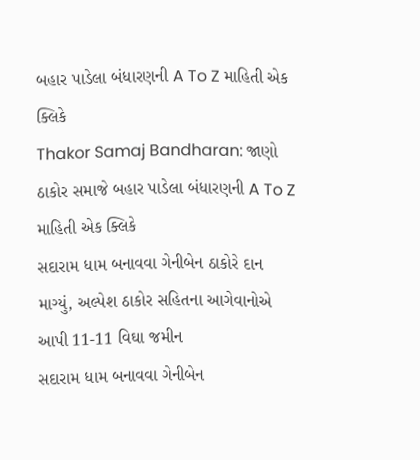બહાર પાડેલા બંધારણની A To Z માહિતી એક ક્લિકે
Thakor Samaj Bandharan: જાણો ઠાકોર સમાજે બહાર પાડેલા બંધારણની A To Z માહિતી એક ક્લિકે
સદારામ ધામ બનાવવા ગેનીબેન ઠાકોરે દાન માગ્યું, અલ્પેશ ઠાકોર સહિતના આગેવાનોએ આપી 11-11 વિઘા જમીન
સદારામ ધામ બનાવવા ગેનીબેન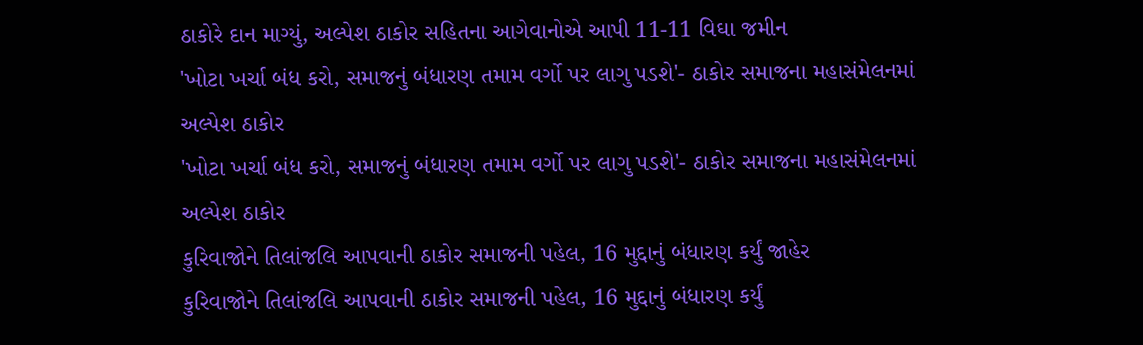ઠાકોરે દાન માગ્યું, અલ્પેશ ઠાકોર સહિતના આગેવાનોએ આપી 11-11 વિઘા જમીન
'ખોટા ખર્ચા બંધ કરો, સમાજનું બંધારણ તમામ વર્ગો પર લાગુ પડશે'- ઠાકોર સમાજના મહાસંમેલનમાં અલ્પેશ ઠાકોર
'ખોટા ખર્ચા બંધ કરો, સમાજનું બંધારણ તમામ વર્ગો પર લાગુ પડશે'- ઠાકોર સમાજના મહાસંમેલનમાં અલ્પેશ ઠાકોર
કુરિવાજોને તિલાંજલિ આપવાની ઠાકોર સમાજની પહેલ, 16 મુદ્દાનું બંધારણ કર્યું જાહેર
કુરિવાજોને તિલાંજલિ આપવાની ઠાકોર સમાજની પહેલ, 16 મુદ્દાનું બંધારણ કર્યું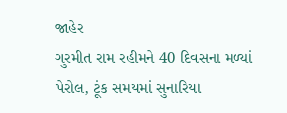જાહેર
ગુરમીત રામ રહીમને 40 દિવસના મળ્યાં પેરોલ, ટૂંક સમયમાં સુનારિયા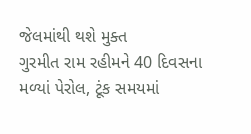જેલમાંથી થશે મુક્ત
ગુરમીત રામ રહીમને 40 દિવસના મળ્યાં પેરોલ, ટૂંક સમયમાં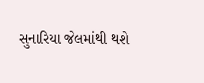સુનારિયા જેલમાંથી થશે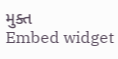મુક્ત
Embed widget